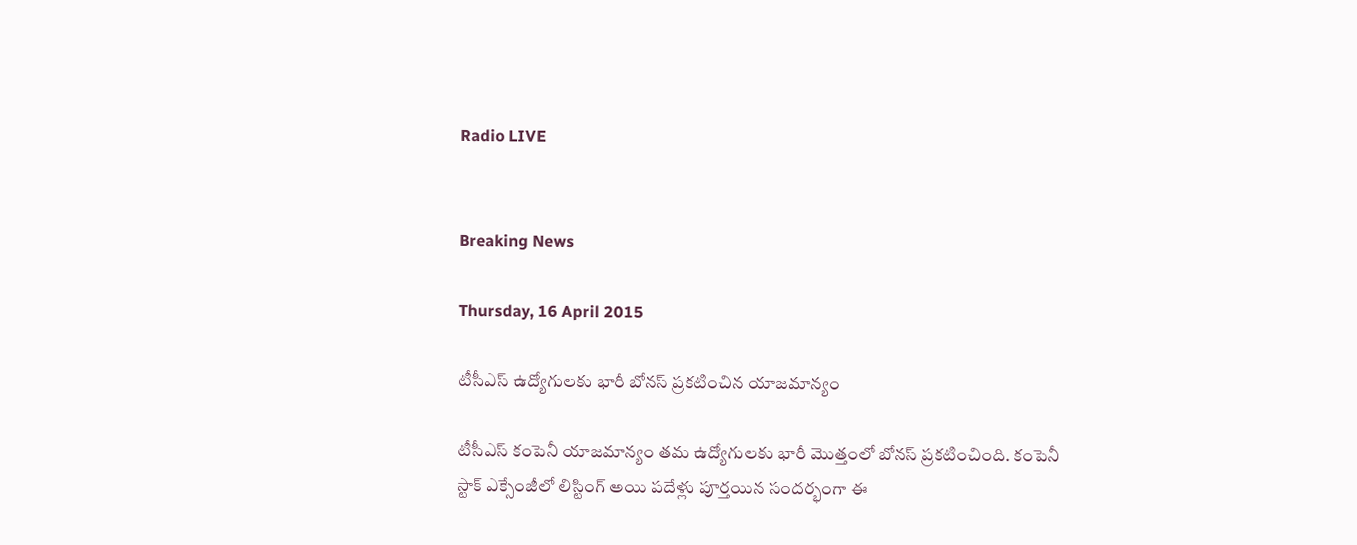Radio LIVE


Breaking News

Thursday, 16 April 2015

టీసీఎస్ ఉద్యోగులకు భారీ బోనస్ ప్రకటించిన యాజమాన్యం

టీసీఎస్ కంపెనీ యాజమాన్యం తమ ఉద్యోగులకు భారీ మొత్తంలో బోనస్ ప్రకటించింది. కంపెనీ స్టాక్ ఎక్సేంజీలో లిస్టింగ్ అయి పదేళ్లు పూర్తయిన సందర్భంగా ఈ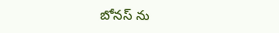బోనస్ ను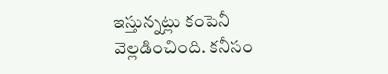ఇస్తున్నట్లు కంపెనీ వెల్లడించింది. కనీసం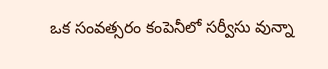ఒక సంవత్సరం కంపెనీలో సర్వీసు వున్నా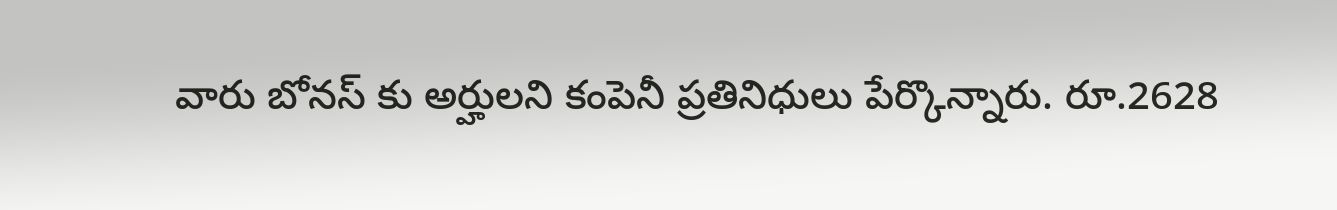వారు బోనస్ కు అర్హులని కంపెనీ ప్రతినిధులు పేర్కొన్నారు. రూ.2628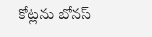కోట్లను బోనస్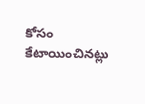కోసం కేటాయించినట్లు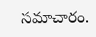సమాచారం.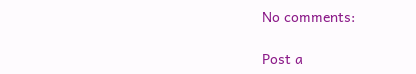No comments:

Post a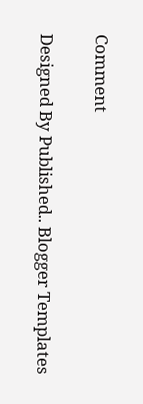Comment

Designed By Published.. Blogger Templates